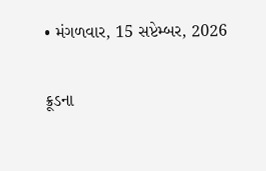• મંગળવાર, 15 સપ્ટેમ્બર, 2026

ક્રૂડના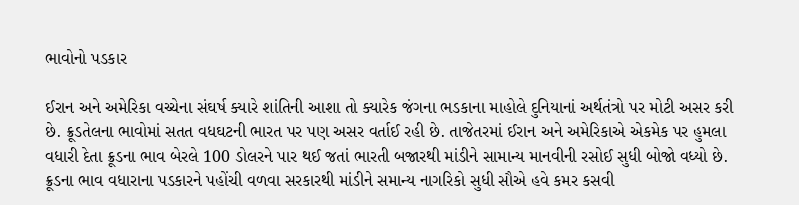ભાવોનો પડકાર

ઈરાન અને અમેરિકા વચ્ચેના સંઘર્ષ ક્યારે શાંતિની આશા તો ક્યારેક જંગના ભડકાના માહોલે દુનિયાનાં અર્થતંત્રો પર મોટી અસર કરી છે. ક્રૂડતેલના ભાવોમાં સતત વધઘટની ભારત પર પણ અસર વર્તાઈ રહી છે. તાજેતરમાં ઈરાન અને અમેરિકાએ એકમેક પર હુમલા વધારી દેતા ક્રૂડના ભાવ બેરલે 100 ડોલરને પાર થઈ જતાં ભારતી બજારથી માંડીને સામાન્ય માનવીની રસોઈ સુધી બોજો વધ્યો છે.  ક્રૂડના ભાવ વધારાના પડકારને પહોંચી વળવા સરકારથી માંડીને સમાન્ય નાગરિકો સુધી સૌએ હવે કમર કસવી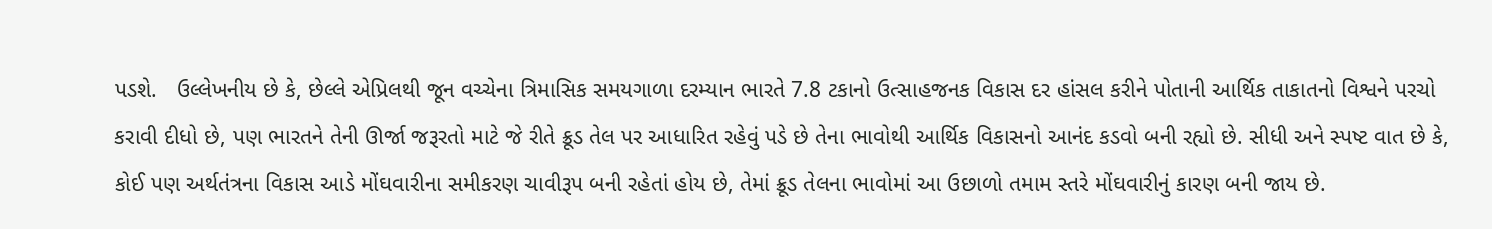પડશે.   ઉલ્લેખનીય છે કે, છેલ્લે એપ્રિલથી જૂન વચ્ચેના ત્રિમાસિક સમયગાળા દરમ્યાન ભારતે 7.8 ટકાનો ઉત્સાહજનક વિકાસ દર હાંસલ કરીને પોતાની આર્થિક તાકાતનો વિશ્વને પરચો કરાવી દીધો છે, પણ ભારતને તેની ઊર્જા જરૂરતો માટે જે રીતે ક્રૂડ તેલ પર આધારિત રહેવું પડે છે તેના ભાવોથી આર્થિક વિકાસનો આનંદ કડવો બની રહ્યો છે. સીધી અને સ્પષ્ટ વાત છે કે, કોઈ પણ અર્થતંત્રના વિકાસ આડે મોંઘવારીના સમીકરણ ચાવીરૂપ બની રહેતાં હોય છે, તેમાં ક્રૂડ તેલના ભાવોમાં આ ઉછાળો તમામ સ્તરે મોંઘવારીનું કારણ બની જાય છે.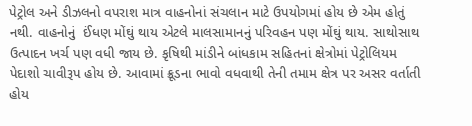પેટ્રોલ અને ડીઝલનો વપરાશ માત્ર વાહનોનાં સંચલાન માટે ઉપયોગમાં હોય છે એમ હોતું નથી. વાહનોનું  ઈંધણ મોંઘું થાય એટલે માલસામાનનું પરિવહન પણ મોંઘું થાય. સાથોસાથ ઉત્પાદન ખર્ચ પણ વધી જાય છે. કૃષિથી માંડીને બાંધકામ સહિતનાં ક્ષેત્રોમાં પેટ્રોલિયમ પેદાશો ચાવીરૂપ હોય છે. આવામાં ક્રૂડના ભાવો વધવાથી તેની તમામ ક્ષેત્ર પર અસર વર્તાતી હોય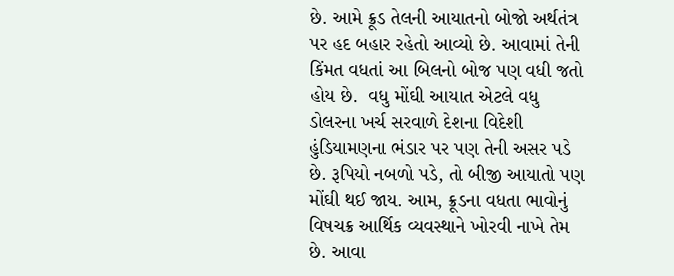છે. આમે ક્રૂડ તેલની આયાતનો બોજો અર્થતંત્ર પર હદ બહાર રહેતો આવ્યો છે. આવામાં તેની કિંમત વધતાં આ બિલનો બોજ પણ વધી જતો હોય છે.  વધુ મોંઘી આયાત એટલે વધુ ડોલરના ખર્ચ સરવાળે દેશના વિદેશી હુંડિયામણના ભંડાર પર પણ તેની અસર પડે છે. રૂપિયો નબળો પડે, તો બીજી આયાતો પણ મોંઘી થઈ જાય. આમ, ક્રૂડના વધતા ભાવોનું વિષચક્ર આર્થિક વ્યવસ્થાને ખોરવી નાખે તેમ છે. આવા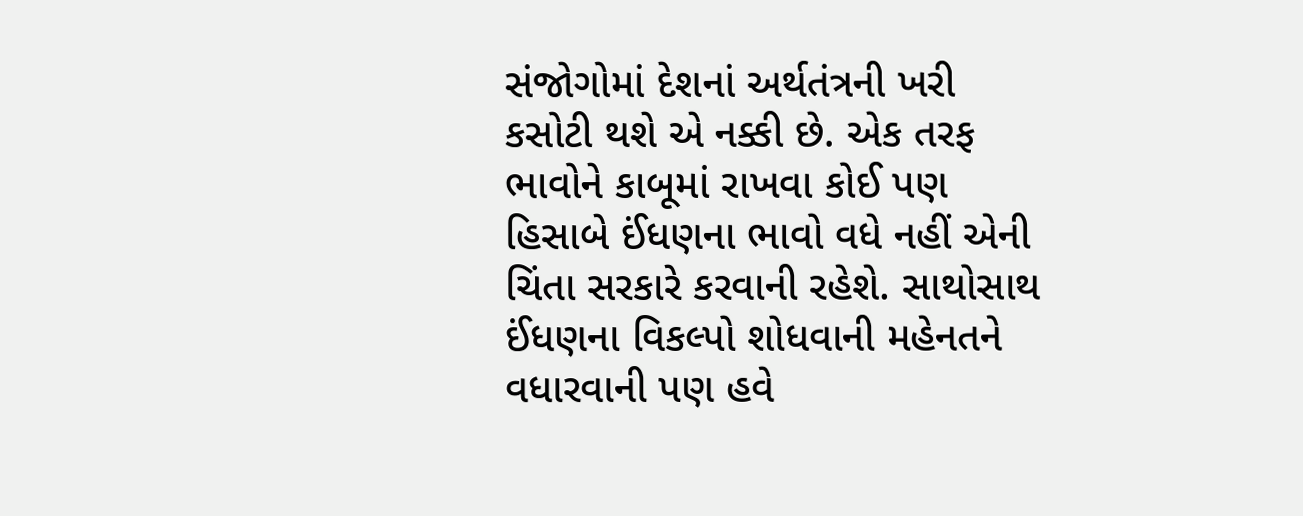સંજોગોમાં દેશનાં અર્થતંત્રની ખરી કસોટી થશે એ નક્કી છે. એક તરફ ભાવોને કાબૂમાં રાખવા કોઈ પણ હિસાબે ઈંધણના ભાવો વધે નહીં એની ચિંતા સરકારે કરવાની રહેશે. સાથોસાથ ઈંધણના વિકલ્પો શોધવાની મહેનતને વધારવાની પણ હવે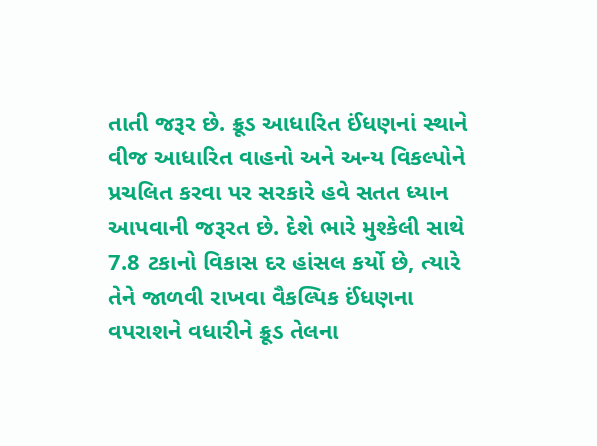તાતી જરૂર છે. ક્રૂડ આધારિત ઈંધણનાં સ્થાને વીજ આધારિત વાહનો અને અન્ય વિકલ્પોને પ્રચલિત કરવા પર સરકારે હવે સતત ધ્યાન આપવાની જરૂરત છે. દેશે ભારે મુશ્કેલી સાથે 7.8 ટકાનો વિકાસ દર હાંસલ કર્યો છે, ત્યારે તેને જાળવી રાખવા વૈકલ્પિક ઈંધણના વપરાશને વધારીને ક્રૂડ તેલના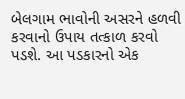બેલગામ ભાવોની અસરને હળવી કરવાનો ઉપાય તત્કાળ કરવો પડશે. આ પડકારનો એક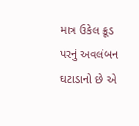માત્ર ઉકેલ ક્રૂડ પરનું અવલંબન ઘટાડાનો છે એ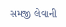સમજી લેવાની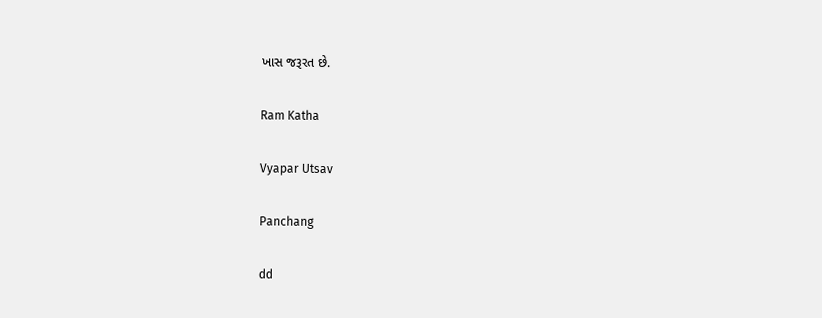ખાસ જરૂરત છે.

Ram Katha

Vyapar Utsav

Panchang

dd